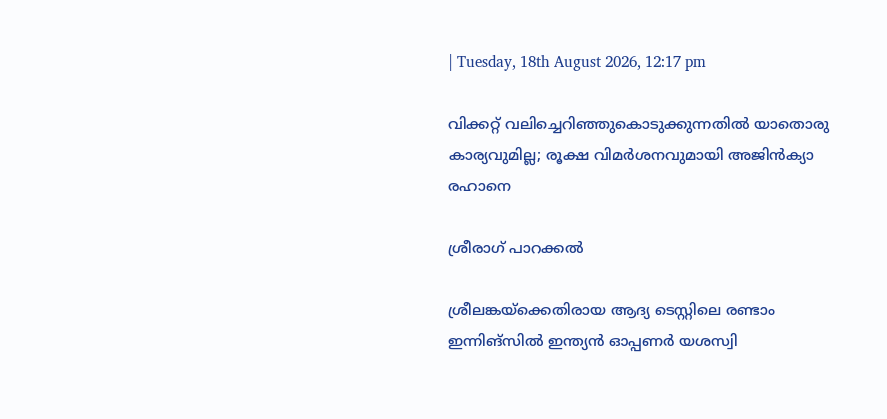| Tuesday, 18th August 2026, 12:17 pm

വിക്കറ്റ് വലിച്ചെറിഞ്ഞുകൊടുക്കുന്നതില്‍ യാതൊരു കാര്യവുമില്ല; രൂക്ഷ വിമര്‍ശനവുമായി അജിന്‍ക്യാ രഹാനെ

ശ്രീരാഗ് പാറക്കല്‍

ശ്രീലങ്കയ്‌ക്കെതിരായ ആദ്യ ടെസ്റ്റിലെ രണ്ടാം ഇന്നിങ്‌സില്‍ ഇന്ത്യന്‍ ഓപ്പണര്‍ യശസ്വി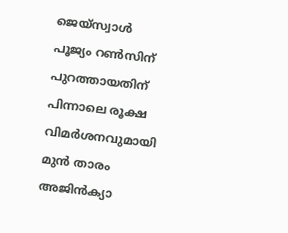ജെയ്‌സ്വാള്‍ പൂജ്യം റണ്‍സിന് പുറത്തായതിന് പിന്നാലെ രൂക്ഷ വിമര്‍ശനവുമായി മുന്‍ താരം അജിന്‍ക്യാ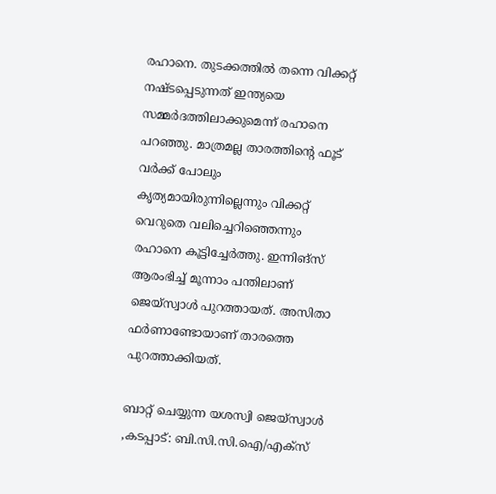രഹാനെ. തുടക്കത്തില്‍ തന്നെ വിക്കറ്റ് നഷ്ടപ്പെടുന്നത് ഇന്ത്യയെ സമ്മര്‍ദത്തിലാക്കുമെന്ന് രഹാനെ പറഞ്ഞു. മാത്രമല്ല താരത്തിന്റെ ഫൂട് വര്‍ക്ക് പോലും കൃത്യമായിരുന്നില്ലെന്നും വിക്കറ്റ് വെറുതെ വലിച്ചെറിഞ്ഞെന്നും രഹാനെ കൂട്ടിച്ചേര്‍ത്തു. ഇന്നിങ്‌സ് ആരംഭിച്ച് മൂന്നാം പന്തിലാണ് ജെയ്‌സ്വാള്‍ പുറത്തായത്. അസിതാ ഫര്‍ണാണ്ടോയാണ് താരത്തെ പുറത്താക്കിയത്.

ബാറ്റ് ചെയ്യുന്ന യശസ്വി ജെയ്‌സ്വാൾ ,കടപ്പാട്: ബി.സി.സി.ഐ/എക്സ്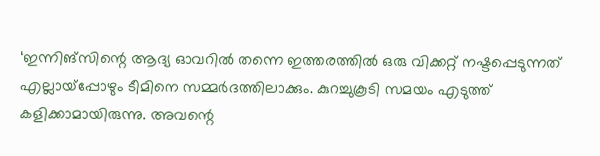‘ഇന്നിങ്‌സിന്റെ ആദ്യ ഓവറില്‍ തന്നെ ഇത്തരത്തില്‍ ഒരു വിക്കറ്റ് നഷ്ടപ്പെടുന്നത് എല്ലായ്‌പ്പോഴും ടീമിനെ സമ്മര്‍ദത്തിലാക്കും. കുറച്ചുകൂടി സമയം എടുത്ത് കളിക്കാമായിരുന്നു. അവന്റെ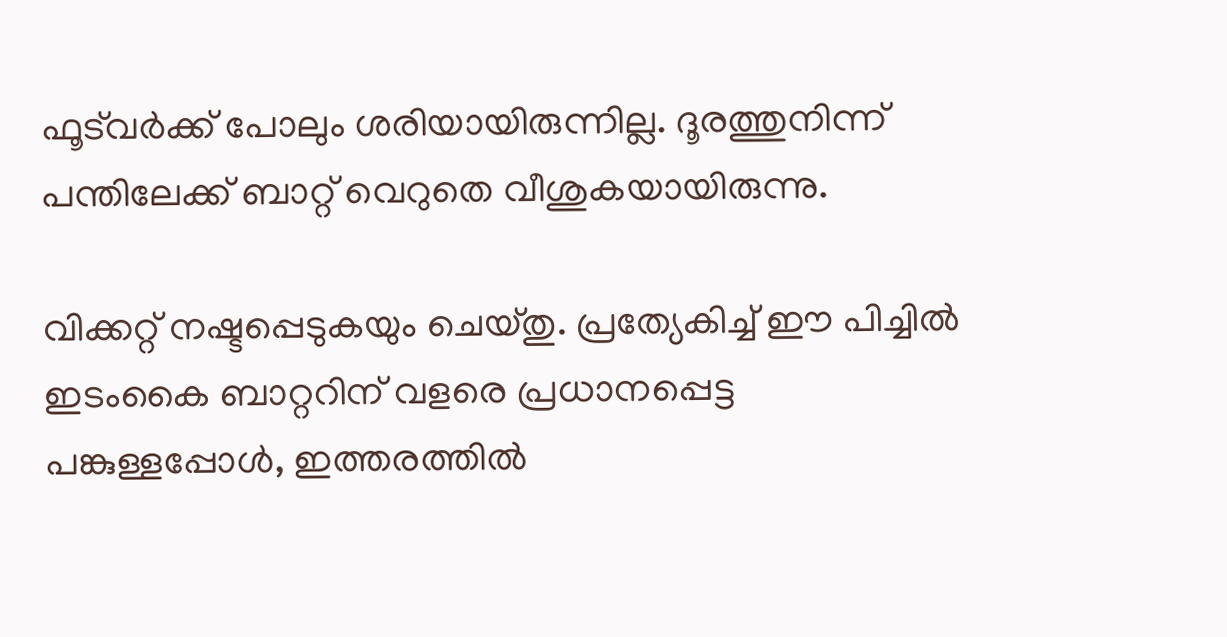ഫൂട്‌വര്‍ക്ക് പോലും ശരിയായിരുന്നില്ല. ദൂരത്തുനിന്ന് പന്തിലേക്ക് ബാറ്റ് വെറുതെ വീശുകയായിരുന്നു.

വിക്കറ്റ് നഷ്ടപ്പെടുകയും ചെയ്തു. പ്രത്യേകിച്ച് ഈ പിച്ചില്‍ ഇടംകൈ ബാറ്ററിന് വളരെ പ്രധാനപ്പെട്ട പങ്കുള്ളപ്പോള്‍, ഇത്തരത്തില്‍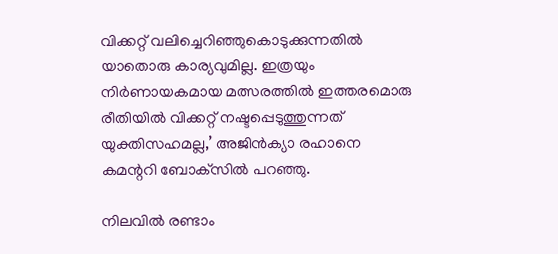വിക്കറ്റ് വലിച്ചെറിഞ്ഞുകൊടുക്കുന്നതില്‍ യാതൊരു കാര്യവുമില്ല. ഇത്രയും നിര്‍ണായകമായ മത്സരത്തില്‍ ഇത്തരമൊരു രീതിയില്‍ വിക്കറ്റ് നഷ്ടപ്പെടുത്തുന്നത് യുക്തിസഹമല്ല,’ അജിന്‍ക്യാ രഹാനെ കമന്ററി ബോക്‌സില്‍ പറഞ്ഞു.

നിലവില്‍ രണ്ടാം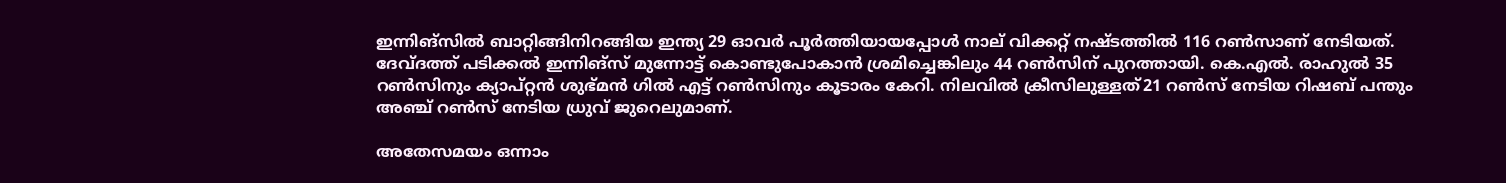ഇന്നിങ്‌സില്‍ ബാറ്റിങ്ങിനിറങ്ങിയ ഇന്ത്യ 29 ഓവര്‍ പൂര്‍ത്തിയായപ്പോള്‍ നാല് വിക്കറ്റ് നഷ്ടത്തില്‍ 116 റണ്‍സാണ് നേടിയത്. ദേവ്ദത്ത് പടിക്കല്‍ ഇന്നിങ്‌സ് മുന്നോട്ട് കൊണ്ടുപോകാന്‍ ശ്രമിച്ചെങ്കിലും 44 റണ്‍സിന് പുറത്തായി. കെ.എല്‍. രാഹുല്‍ 35 റണ്‍സിനും ക്യാപ്റ്റന്‍ ശുഭ്മന്‍ ഗില്‍ എട്ട് റണ്‍സിനും കൂടാരം കേറി. നിലവില്‍ ക്രീസിലുള്ളത്21 റണ്‍സ് നേടിയ റിഷബ് പന്തും അഞ്ച് റണ്‍സ് നേടിയ ധ്രുവ് ജുറെലുമാണ്.

അതേസമയം ഒന്നാം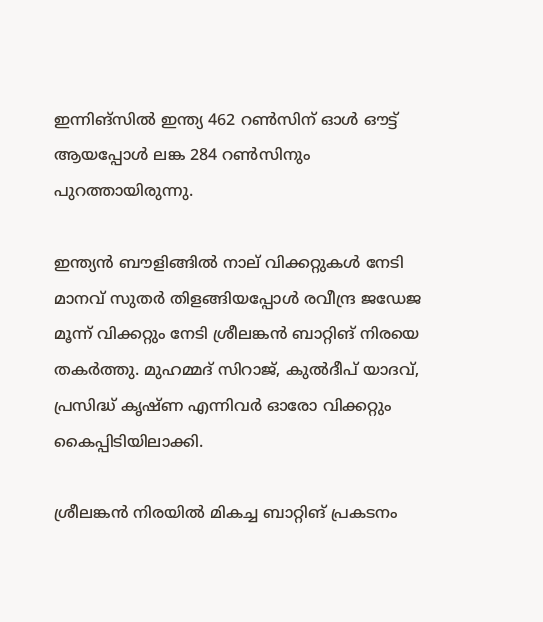ഇന്നിങ്‌സില്‍ ഇന്ത്യ 462 റണ്‍സിന് ഓള്‍ ഔട്ട് ആയപ്പോള്‍ ലങ്ക 284 റണ്‍സിനും പുറത്തായിരുന്നു.

ഇന്ത്യന്‍ ബൗളിങ്ങില്‍ നാല് വിക്കറ്റുകള്‍ നേടി മാനവ് സുതര്‍ തിളങ്ങിയപ്പോള്‍ രവീന്ദ്ര ജഡേജ മൂന്ന് വിക്കറ്റും നേടി ശ്രീലങ്കന്‍ ബാറ്റിങ് നിരയെ തകര്‍ത്തു. മുഹമ്മദ് സിറാജ്, കുല്‍ദീപ് യാദവ്, പ്രസിദ്ധ് കൃഷ്ണ എന്നിവര്‍ ഓരോ വിക്കറ്റും കൈപ്പിടിയിലാക്കി.

ശ്രീലങ്കന്‍ നിരയില്‍ മികച്ച ബാറ്റിങ് പ്രകടനം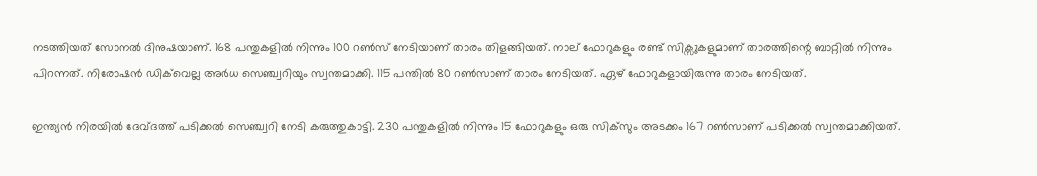നടത്തിയത് സോനല്‍ ദിനുഷയാണ്. 168 പന്തുകളില്‍ നിന്നും 100 റണ്‍സ് നേടിയാണ് താരം തിളങ്ങിയത്. നാല് ഫോറുകളും രണ്ട് സിക്സുകളുമാണ് താരത്തിന്റെ ബാറ്റില്‍ നിന്നും പിറന്നത്. നിരോഷന്‍ ഡിക്‌വെല്ല അര്‍ധ സെഞ്ച്വറിയും സ്വന്തമാക്കി. 115 പന്തില്‍ 80 റണ്‍സാണ് താരം നേടിയത്. ഏഴ് ഫോറുകളായിരുന്നു താരം നേടിയത്.

ഇന്ത്യന്‍ നിരയില്‍ ദേവ്ദത്ത് പടിക്കല്‍ സെഞ്ച്വറി നേടി കരുത്തുകാട്ടി. 230 പന്തുകളില്‍ നിന്നും 15 ഫോറുകളും ഒരു സിക്‌സും അടക്കം 167 റണ്‍സാണ് പടിക്കല്‍ സ്വന്തമാക്കിയത്.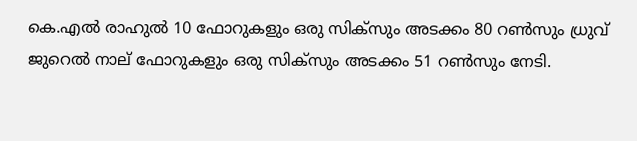കെ.എല്‍ രാഹുല്‍ 10 ഫോറുകളും ഒരു സിക്‌സും അടക്കം 80 റണ്‍സും ധ്രുവ് ജുറെല്‍ നാല് ഫോറുകളും ഒരു സിക്‌സും അടക്കം 51 റണ്‍സും നേടി.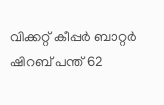വിക്കറ്റ് കീപ്പര്‍ ബാറ്റര്‍ ഷിറബ് പന്ത് 62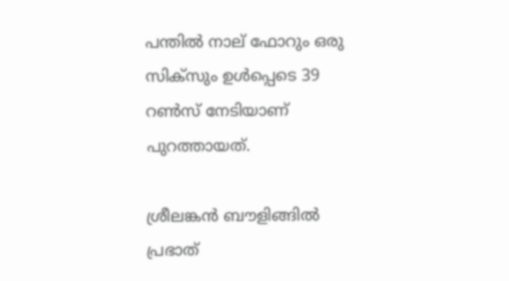പന്തില്‍ നാല് ഫോറും ഒരു സിക്‌സും ഉള്‍പ്പെടെ 39 റണ്‍സ് നേടിയാണ് പുറത്തായത്.

ശ്രീലങ്കന്‍ ബൗളിങ്ങില്‍ പ്രഭാത്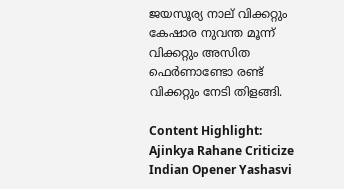ജയസൂര്യ നാല് വിക്കറ്റും കേഷാര നുവന്ത മൂന്ന് വിക്കറ്റും അസിത ഫെര്‍ണാണ്ടോ രണ്ട് വിക്കറ്റും നേടി തിളങ്ങി.

Content Highlight: Ajinkya Rahane Criticize Indian Opener Yashasvi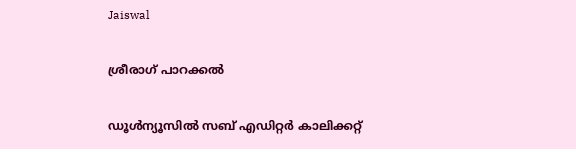Jaiswal

ശ്രീരാഗ് പാറക്കല്‍

ഡൂള്‍ന്യൂസില്‍ സബ് എഡിറ്റര്‍ കാലിക്കറ്റ്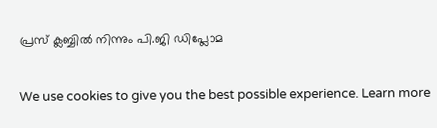പ്രസ് ക്ലബ്ബില്‍ നിന്നും പി.ജി ഡിപ്ലോമ

We use cookies to give you the best possible experience. Learn more